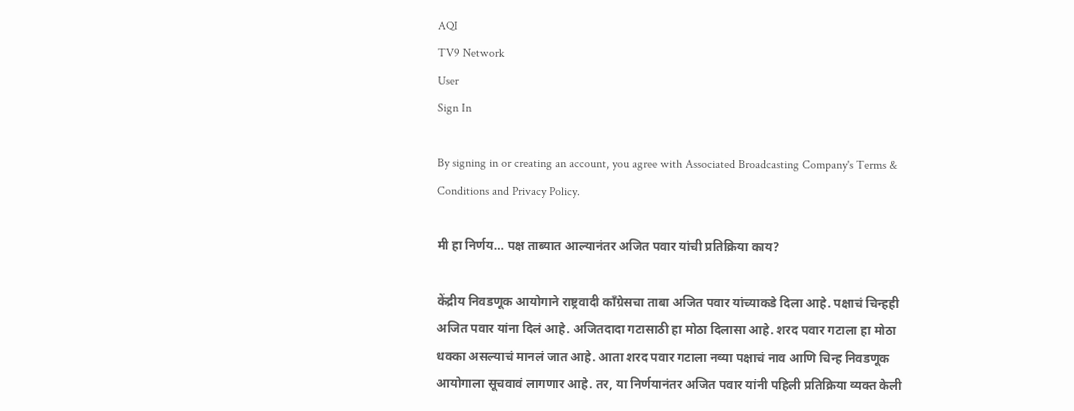AQI
TV9 Network
User
Sign In

By signing in or creating an account, you agree with Associated Broadcasting Company's Terms & Conditions and Privacy Policy.

मी हा निर्णय… पक्ष ताब्यात आल्यानंतर अजित पवार यांची प्रतिक्रिया काय?

केंद्रीय निवडणूक आयोगाने राष्ट्रवादी काँग्रेसचा ताबा अजित पवार यांच्याकडे दिला आहे. पक्षाचं चिन्हही अजित पवार यांना दिलं आहे. अजितदादा गटासाठी हा मोठा दिलासा आहे. शरद पवार गटाला हा मोठा धक्का असल्याचं मानलं जात आहे. आता शरद पवार गटाला नव्या पक्षाचं नाव आणि चिन्ह निवडणूक आयोगाला सूचवावं लागणार आहे. तर, या निर्णयानंतर अजित पवार यांनी पहिली प्रतिक्रिया व्यक्त केली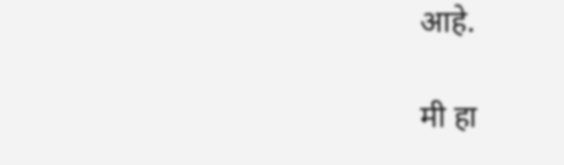आहे.

मी हा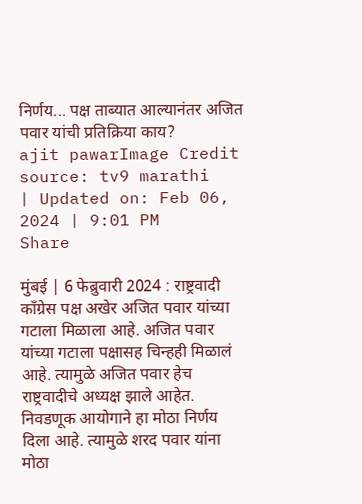निर्णय... पक्ष ताब्यात आल्यानंतर अजित पवार यांची प्रतिक्रिया काय?
ajit pawarImage Credit source: tv9 marathi
| Updated on: Feb 06, 2024 | 9:01 PM
Share

मुंबई | 6 फेब्रुवारी 2024 : राष्ट्रवादी काँग्रेस पक्ष अखेर अजित पवार यांच्या गटाला मिळाला आहे. अजित पवार यांच्या गटाला पक्षासह चिन्हही मिळालं आहे. त्यामुळे अजित पवार हेच राष्ट्रवादीचे अध्यक्ष झाले आहेत. निवडणूक आयोगाने हा मोठा निर्णय दिला आहे. त्यामुळे शरद पवार यांना मोठा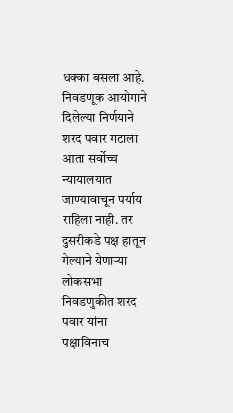धक्का बसला आहे. निवडणूक आयोगाने दिलेल्या निर्णयाने शरद पवार गटाला आता सर्वोच्च न्यायालयात जाण्यावाचून पर्याय राहिला नाही. तर दुसरीकडे पक्ष हातून गेल्याने येणाऱ्या लोकसभा निवडणुकीत शरद पवार यांना पक्षाविनाच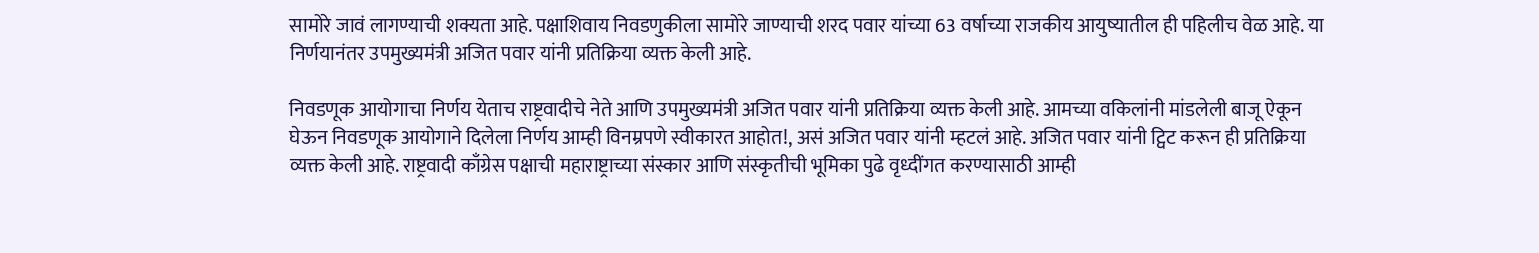सामोरे जावं लागण्याची शक्यता आहे. पक्षाशिवाय निवडणुकीला सामोरे जाण्याची शरद पवार यांच्या 63 वर्षाच्या राजकीय आयुष्यातील ही पहिलीच वेळ आहे. या निर्णयानंतर उपमुख्यमंत्री अजित पवार यांनी प्रतिक्रिया व्यक्त केली आहे.

निवडणूक आयोगाचा निर्णय येताच राष्ट्रवादीचे नेते आणि उपमुख्यमंत्री अजित पवार यांनी प्रतिक्रिया व्यक्त केली आहे. आमच्या वकिलांनी मांडलेली बाजू ऐकून घेऊन निवडणूक आयोगाने दिलेला निर्णय आम्ही विनम्रपणे स्वीकारत आहोत!, असं अजित पवार यांनी म्हटलं आहे. अजित पवार यांनी ट्विट करून ही प्रतिक्रिया व्यक्त केली आहे. राष्ट्रवादी काँग्रेस पक्षाची महाराष्ट्राच्या संस्कार आणि संस्कृतीची भूमिका पुढे वृध्दींगत करण्यासाठी आम्ही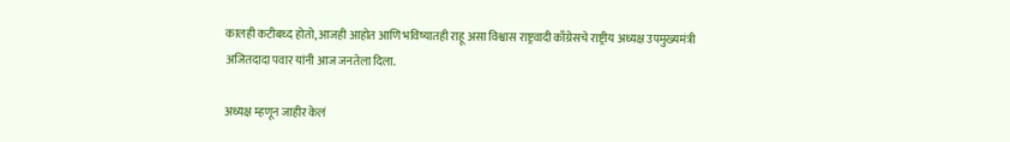कालही कटीबध्द होतो, आजही आहोत आणि भविष्यातही राहू असा विश्वास राष्ट्रवादी काँग्रेसचे राष्ट्रीय अध्यक्ष उपमुख्यमंत्री अजितदादा पवार यांनी आज जनतेला दिला.

अध्यक्ष म्हणून जाहीर केलं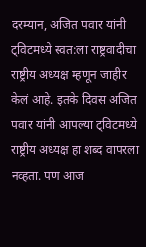दरम्यान, अजित पवार यांनी ट्विटमध्ये स्वत:ला राष्ट्रवादीचा राष्ट्रीय अध्यक्ष म्हणून जाहीर केलं आहे. इतके दिवस अजित पवार यांनी आपल्या ट्विटमध्ये राष्ट्रीय अध्यक्ष हा शब्द वापरला नव्हता. पण आज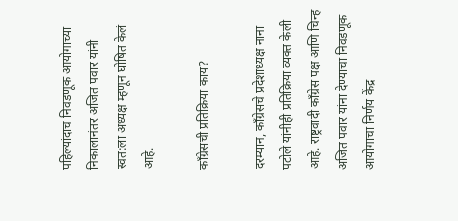पहिल्यांदाच निवडणूक आयोगाच्या निकालानंतर अजित पवार यांनी स्वत:ला अध्यक्ष म्हणून घोषित केलं आहे.

काँग्रेसची प्रतिक्रिया काय?

दरम्यान, काँग्रेसचे प्रदेशाध्यक्ष नाना पटोले यांनीही प्रतिक्रिया व्यक्त केली आहे. राष्ट्रवादी काँग्रेस पक्ष आणि चिन्ह अजित पवार यांना देण्याचा निवडणूक आयोगाचा निर्णय केंद्र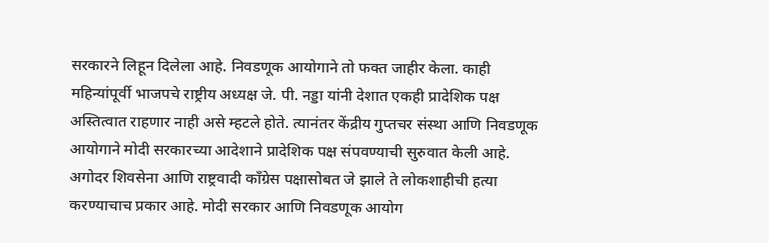सरकारने लिहून दिलेला आहे. निवडणूक आयोगाने तो फक्त जाहीर केला. काही महिन्यांपूर्वी भाजपचे राष्ट्रीय अध्यक्ष जे. पी. नड्डा यांनी देशात एकही प्रादेशिक पक्ष अस्तित्वात राहणार नाही असे म्हटले होते. त्यानंतर केंद्रीय गुप्तचर संस्था आणि निवडणूक आयोगाने मोदी सरकारच्या आदेशाने प्रादेशिक पक्ष संपवण्याची सुरुवात केली आहे. अगोदर शिवसेना आणि राष्ट्रवादी काँग्रेस पक्षासोबत जे झाले ते लोकशाहीची हत्या करण्याचाच प्रकार आहे. मोदी सरकार आणि निवडणूक आयोग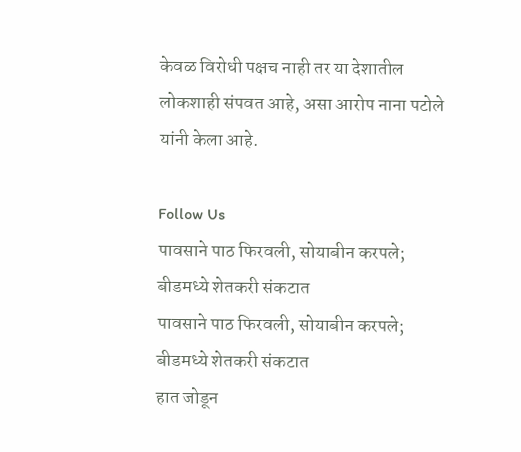केवळ विरोधी पक्षच नाही तर या देशातील लोकशाही संपवत आहे, असा आरोप नाना पटोले यांनी केला आहे.

Follow Us
पावसाने पाठ फिरवली, सोयाबीन करपले; बीडमध्ये शेतकरी संकटात
पावसाने पाठ फिरवली, सोयाबीन करपले; बीडमध्ये शेतकरी संकटात
हात जोडून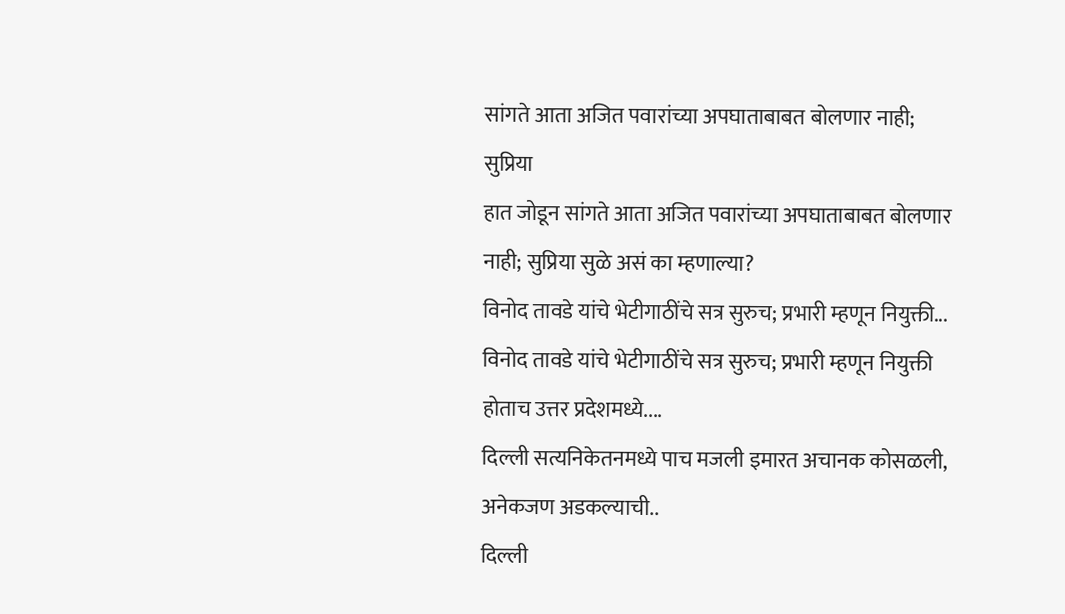सांगते आता अजित पवारांच्या अपघाताबाबत बोलणार नाही; सुप्रिया
हात जोडून सांगते आता अजित पवारांच्या अपघाताबाबत बोलणार नाही; सुप्रिया सुळे असं का म्हणाल्या?
विनोद तावडे यांचे भेटीगाठींचे सत्र सुरुच; प्रभारी म्हणून नियुक्ती...
विनोद तावडे यांचे भेटीगाठींचे सत्र सुरुच; प्रभारी म्हणून नियुक्ती होताच उत्तर प्रदेशमध्ये....
दिल्ली सत्यनिकेतनमध्ये पाच मजली इमारत अचानक कोसळली, अनेकजण अडकल्याची..
दिल्ली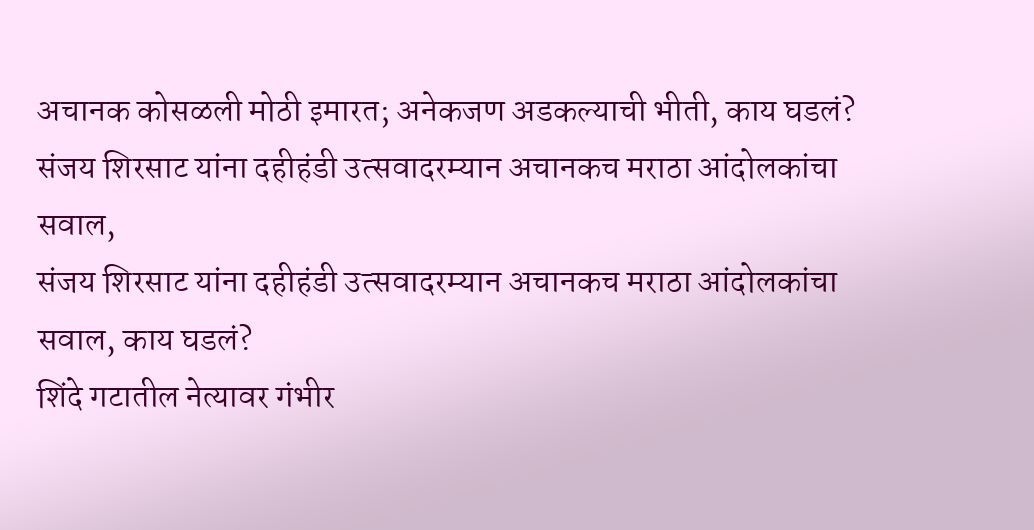अचानक कोसळली मोठी इमारत; अनेकजण अडकल्याची भीती, काय घडलं?
संजय शिरसाट यांना दहीहंडी उत्सवादरम्यान अचानकच मराठा आंदोलकांचा सवाल,
संजय शिरसाट यांना दहीहंडी उत्सवादरम्यान अचानकच मराठा आंदोलकांचा सवाल, काय घडलं?
शिंदे गटातील नेत्यावर गंभीर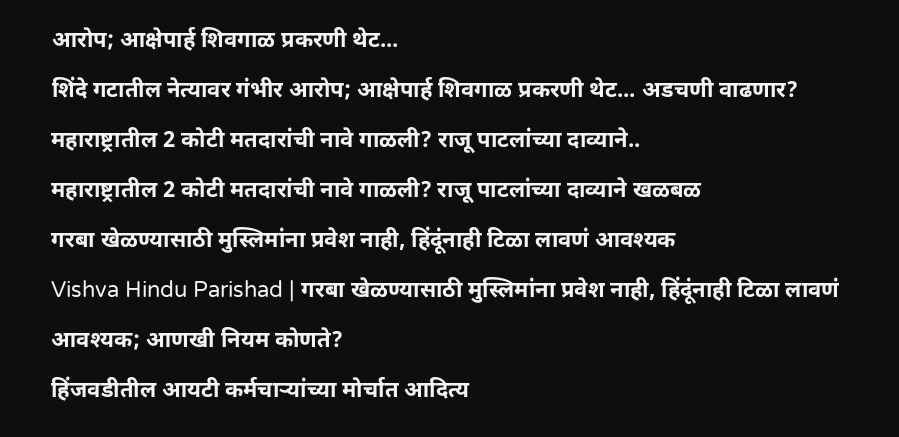आरोप; आक्षेपार्ह शिवगाळ प्रकरणी थेट...
शिंदे गटातील नेत्यावर गंभीर आरोप; आक्षेपार्ह शिवगाळ प्रकरणी थेट... अडचणी वाढणार?
महाराष्ट्रातील 2 कोटी मतदारांची नावे गाळली? राजू पाटलांच्या दाव्याने..
महाराष्ट्रातील 2 कोटी मतदारांची नावे गाळली? राजू पाटलांच्या दाव्याने खळबळ
गरबा खेळण्यासाठी मुस्लिमांना प्रवेश नाही, हिंदूंनाही टिळा लावणं आवश्यक
Vishva Hindu Parishad | गरबा खेळण्यासाठी मुस्लिमांना प्रवेश नाही, हिंदूंनाही टिळा लावणं आवश्यक; आणखी नियम कोणते?
हिंजवडीतील आयटी कर्मचाऱ्यांच्या मोर्चात आदित्य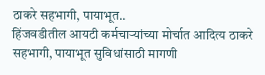ठाकरे सहभागी, पायाभूत..
हिंजवडीतील आयटी कर्मचाऱ्यांच्या मोर्चात आदित्य ठाकरे सहभागी, पायाभूत सुविधांसाठी मागणी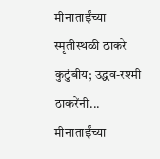मीनाताईंच्या स्मृतीस्थळी ठाकरे कुटुंबीय; उद्धव-रश्मी ठाकरेंनी...
मीनाताईंच्या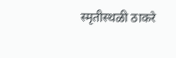स्मृतीस्थळी ठाकरे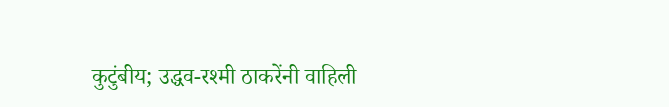कुटुंबीय; उद्धव-रश्मी ठाकरेंनी वाहिली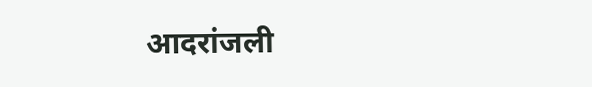आदरांजली